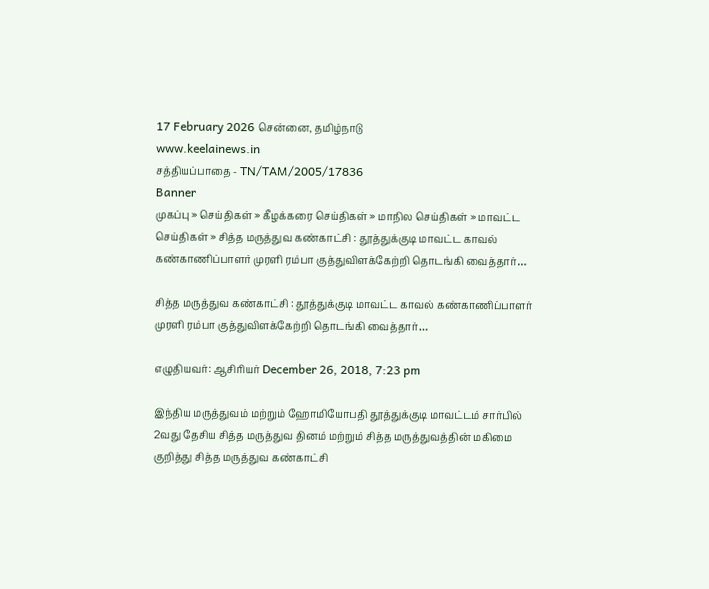17 February 2026 சென்னை, தமிழ்நாடு
www.keelainews.in
சத்தியப்பாதை - TN/TAM/2005/17836
Banner
முகப்பு » செய்திகள் » கீழக்கரை செய்திகள் » மாநில செய்திகள் » மாவட்ட செய்திகள் » சித்த மருத்துவ கண்காட்சி : தூத்துக்குடி மாவட்ட காவல் கண்காணிப்பாளர் முரளி ரம்பா குத்துவிளக்கேற்றி தொடங்கி வைத்தார்…

சித்த மருத்துவ கண்காட்சி : தூத்துக்குடி மாவட்ட காவல் கண்காணிப்பாளர் முரளி ரம்பா குத்துவிளக்கேற்றி தொடங்கி வைத்தார்…

எழுதியவர்: ஆசிரியர் December 26, 2018, 7:23 pm

இந்திய மருத்துவம் மற்றும் ஹோமியோபதி தூத்துக்குடி மாவட்டம் சார்பில் 2வது தேசிய சித்த மருத்துவ தினம் மற்றும் சித்த மருத்துவத்தின் மகிமை குறித்து சித்த மருத்துவ கண்காட்சி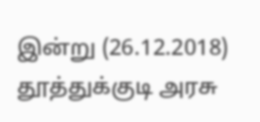இன்று (26.12.2018) தூத்துக்குடி அரசு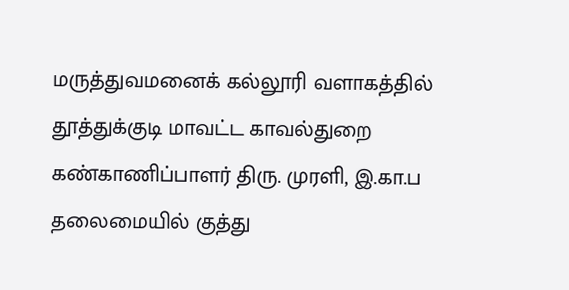மருத்துவமனைக் கல்லூரி வளாகத்தில் தூத்துக்குடி மாவட்ட காவல்துறை கண்காணிப்பாளர் திரு. முரளி, இ.கா.ப தலைமையில் குத்து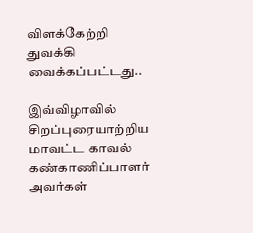விளக்கேற்றி துவக்கி வைக்கப்பட்டது..

இவ்விழாவில் சிறப்புரையாற்றிய மாவட்ட காவல் கண்காணிப்பாளர் அவர்கள்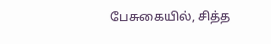பேசுகையில், சித்த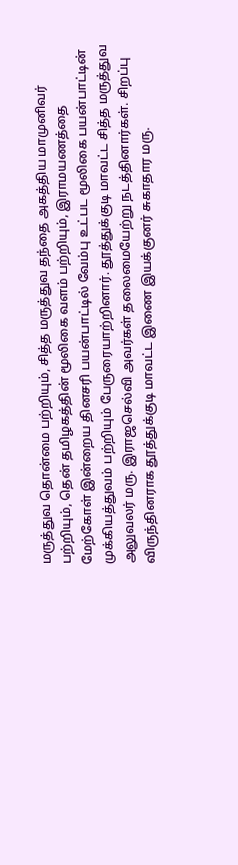மருத்துவ தொன்மை பற்றியும், சித்த மருத்துவ தந்தை அகத்திய மாமுனிவர் பற்றியும், தென் தமிழகத்தின் மூலிகை வளம் பற்றியும், இராமயணத்தை மேற்கோள் இன்றைய தினசரி பயன்பாட்டில் வேம்பு உட்பட மூலிகை பயன்பாட்டின் முக்கியத்துவம் பற்றியும் பேருரையாற்றினார். தூத்துக்குடி மாவட்ட சித்த மருத்துவ அலுவலர் மரு. இராஜசெல்வி அவர்கள் தலைமையேற்று நடத்தினார்கள். சிறப்பு விருந்தினராக தூத்துக்குடி மாவட்ட இணை இயக்குனர் சுகாதார மரு.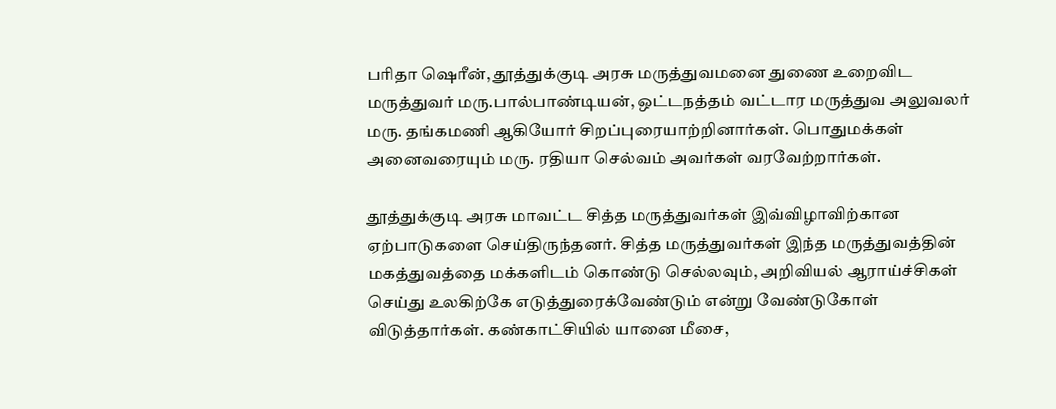பரிதா ஷெரீன், தூத்துக்குடி அரசு மருத்துவமனை துணை உறைவிட மருத்துவர் மரு.பால்பாண்டியன், ஒட்டநத்தம் வட்டார மருத்துவ அலுவலர் மரு. தங்கமணி ஆகியோர் சிறப்புரையாற்றினார்கள். பொதுமக்கள் அனைவரையும் மரு. ரதியா செல்வம் அவர்கள் வரவேற்றார்கள்.

தூத்துக்குடி அரசு மாவட்ட சித்த மருத்துவர்கள் இவ்விழாவிற்கான ஏற்பாடுகளை செய்திருந்தனர். சித்த மருத்துவர்கள் இந்த மருத்துவத்தின் மகத்துவத்தை மக்களிடம் கொண்டு செல்லவும், அறிவியல் ஆராய்ச்சிகள் செய்து உலகிற்கே எடுத்துரைக்வேண்டும் என்று வேண்டுகோள் விடுத்தார்கள். கண்காட்சியில் யானை மீசை,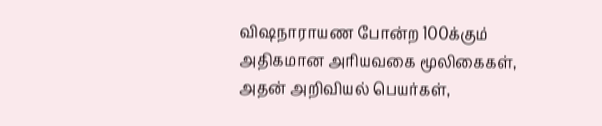விஷநாராயண போன்ற 100க்கும் அதிகமான அரியவகை மூலிகைகள், அதன் அறிவியல் பெயர்கள்,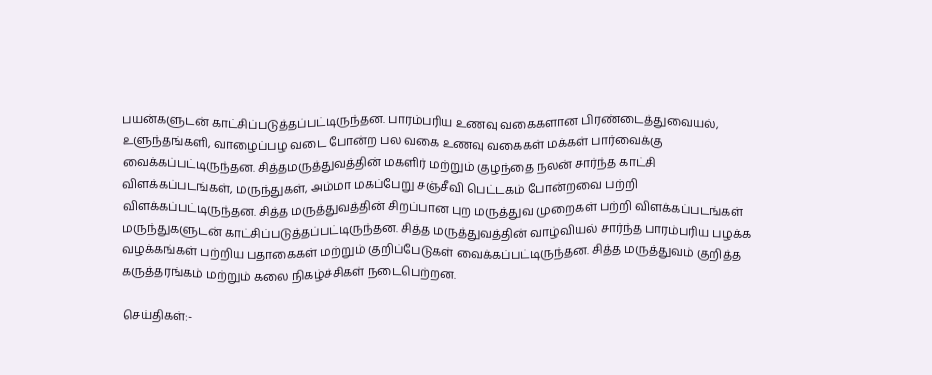பயன்களுடன் காட்சிப்படுத்தப்பட்டிருந்தன. பாரம்பரிய உணவு வகைகளான பிரண்டைத்துவையல், உளுந்தங்களி, வாழைப்பழ வடை போன்ற பல வகை உணவு வகைகள் மக்கள் பார்வைக்கு வைக்கப்பட்டிருந்தன. சித்தமருத்துவத்தின் மகளிர் மற்றும் குழந்தை நலன் சார்ந்த காட்சி விளக்கப்படங்கள், மருந்துகள், அம்மா மகப்பேறு சஞ்சீவி பெட்டகம் போன்றவை பற்றி விளக்கப்பட்டிருந்தன. சித்த மருத்துவத்தின் சிறப்பான புற மருத்துவ முறைகள் பற்றி விளக்கப்படங்கள் மருந்துகளுடன் காட்சிப்படுத்தப்பட்டிருந்தன. சித்த மருத்துவத்தின் வாழ்வியல் சார்ந்த பாரம்பரிய பழக்க வழக்கங்கள் பற்றிய பதாகைகள் மற்றும் குறிப்பேடுகள் வைக்கப்பட்டிருந்தன. சித்த மருத்துவம் குறித்த கருத்தரங்கம் மற்றும் கலை நிகழ்ச்சிகள் நடைபெற்றன.

செய்திகள்:-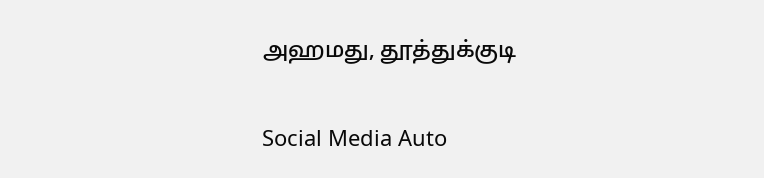அஹமது, தூத்துக்குடி

Social Media Auto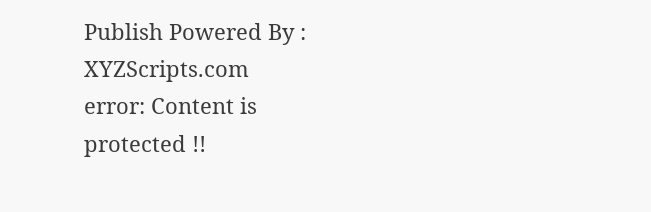Publish Powered By : XYZScripts.com
error: Content is protected !!